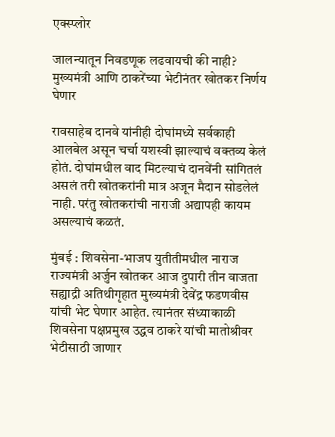एक्स्प्लोर

जालन्यातून निवडणूक लढवायची की नाही? मुख्यमंत्री आणि ठाकरेंच्या भेटीनंतर खोतकर निर्णय घेणार

रावसाहेब दानवे यांनीही दोघांमध्ये सर्वकाही आलबेल असून चर्चा यशस्वी झाल्याचं वक्तव्य केलं होतं. दोघांमधील वाद मिटल्याचं दानवेंनी सांगितलं असलं तरी खोतकरांनी मात्र अजून मैदान सोडलेलं नाही. परंतु खोतकरांची नाराजी अद्यापही कायम असल्याचं कळतं.

मुंबई : शिवसेना-भाजप युतीतीमधील नाराज राज्यमंत्री अर्जुन खोतकर आज दुपारी तीन वाजता सह्याद्री अतिथीगृहात मुख्यमंत्री देवेंद्र फडणवीस यांची भेट घेणार आहेत. त्यानंतर संध्याकाळी शिवसेना पक्षप्रमुख उद्धव ठाकरे यांची मातोश्रीवर भेटीसाठी जाणार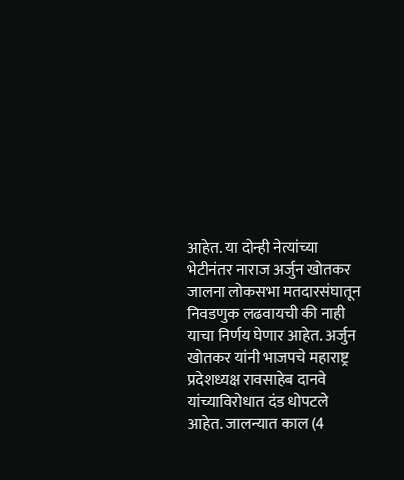आहेत. या दोन्ही नेत्यांच्या भेटीनंतर नाराज अर्जुन खोतकर जालना लोकसभा मतदारसंघातून निवडणुक लढवायची की नाही याचा निर्णय घेणार आहेत. अर्जुन खोतकर यांनी भाजपचे महाराष्ट्र प्रदेशध्यक्ष रावसाहेब दानवे यांच्याविरोधात दंड धोपटले आहेत. जालन्यात काल (4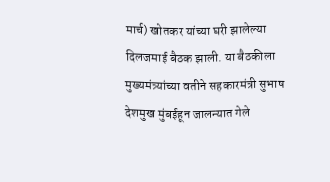मार्च) खोतकर यांच्या घरी झालेल्या दिलजमाई बैठक झाली. या बैठकीला मुख्यमंत्र्यांच्या वतीने सहकारमंत्री सुभाष देशमुख मुंबईहून जालन्यात गेले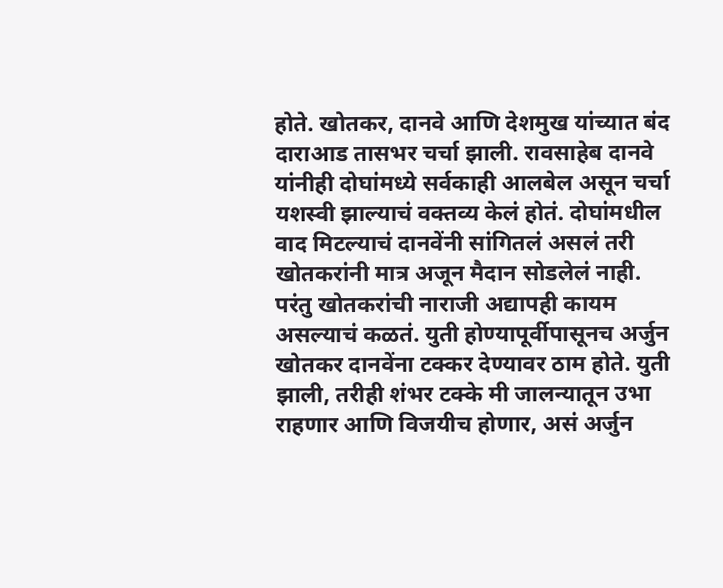होते. खोतकर, दानवे आणि देशमुख यांच्यात बंद दाराआड तासभर चर्चा झाली. रावसाहेब दानवे यांनीही दोघांमध्ये सर्वकाही आलबेल असून चर्चा यशस्वी झाल्याचं वक्तव्य केलं होतं. दोघांमधील वाद मिटल्याचं दानवेंनी सांगितलं असलं तरी खोतकरांनी मात्र अजून मैदान सोडलेलं नाही. परंतु खोतकरांची नाराजी अद्यापही कायम असल्याचं कळतं. युती होण्यापूर्वीपासूनच अर्जुन खोतकर दानवेंना टक्कर देण्यावर ठाम होते. युती झाली, तरीही शंभर टक्के मी जालन्यातून उभा राहणार आणि विजयीच होणार, असं अर्जुन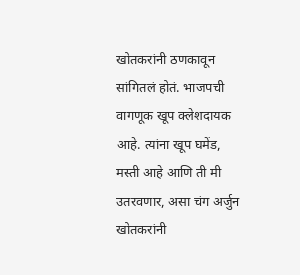खोतकरांनी ठणकावून सांगितलं होतं. भाजपची वागणूक खूप क्लेशदायक आहे. त्यांना खूप घमेंड, मस्ती आहे आणि ती मी उतरवणार, असा चंग अर्जुन खोतकरांनी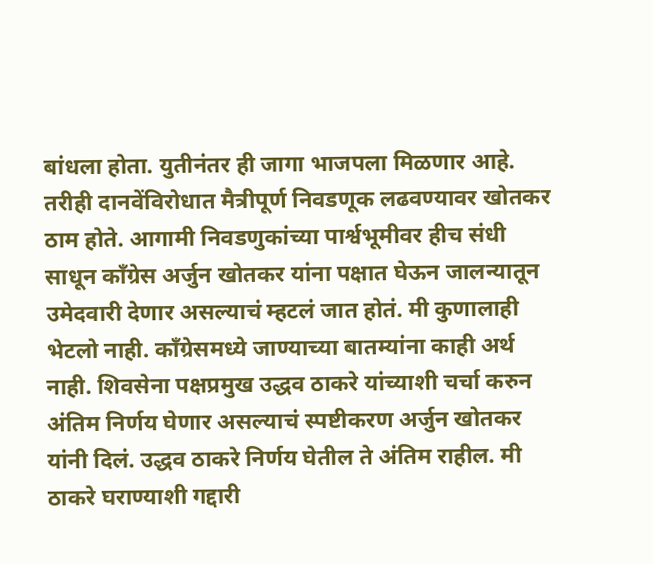बांधला होता. युतीनंतर ही जागा भाजपला मिळणार आहे. तरीही दानवेंविरोधात मैत्रीपूर्ण निवडणूक लढवण्यावर खोतकर ठाम होते. आगामी निवडणुकांच्या पार्श्वभूमीवर हीच संधी साधून काँग्रेस अर्जुन खोतकर यांना पक्षात घेऊन जालन्यातून उमेदवारी देणार असल्याचं म्हटलं जात होतं. मी कुणालाही भेटलो नाही. काँग्रेसमध्ये जाण्याच्या बातम्यांना काही अर्थ नाही. शिवसेना पक्षप्रमुख उद्धव ठाकरे यांच्याशी चर्चा करुन अंतिम निर्णय घेणार असल्याचं स्पष्टीकरण अर्जुन खोतकर यांनी दिलं. उद्धव ठाकरे निर्णय घेतील ते अंतिम राहील. मी ठाकरे घराण्याशी गद्दारी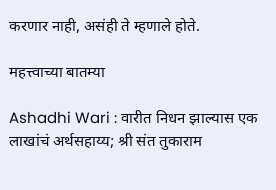करणार नाही, असंही ते म्हणाले होते.

महत्त्वाच्या बातम्या

Ashadhi Wari : वारीत निधन झाल्यास एक लाखांचं अर्थसहाय्य; श्री संत तुकाराम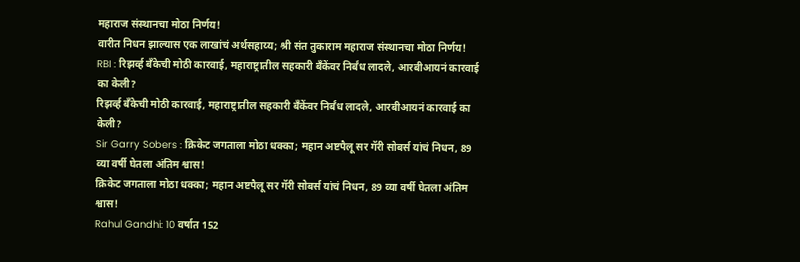महाराज संस्थानचा मोठा निर्णय!
वारीत निधन झाल्यास एक लाखांचं अर्थसहाय्य; श्री संत तुकाराम महाराज संस्थानचा मोठा निर्णय!
RBI : रिझर्व्ह बँकेची मोठी कारवाई, महाराष्ट्रातील सहकारी बँकेंवर निर्बंध लादले, आरबीआयनं कारवाई का केली?
रिझर्व्ह बँकेची मोठी कारवाई, महाराष्ट्रातील सहकारी बँकेंवर निर्बंध लादले, आरबीआयनं कारवाई का केली?
Sir Garry Sobers : क्रिकेट जगताला मोठा धक्का; महान अष्टपैलू सर गॅरी सोबर्स यांचं निधन, 89 व्या वर्षी घेतला अंतिम श्वास!
क्रिकेट जगताला मोठा धक्का; महान अष्टपैलू सर गॅरी सोबर्स यांचं निधन, 89 व्या वर्षी घेतला अंतिम श्वास!
Rahul Gandhi: 10 वर्षात 152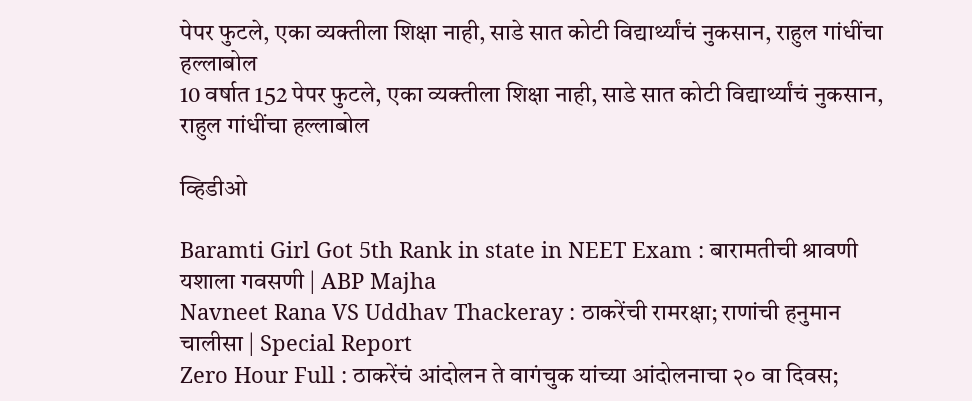पेपर फुटले, एका व्यक्तीला शिक्षा नाही, साडे सात कोटी विद्यार्थ्यांचं नुकसान, राहुल गांधींचा हल्लाबोल
10 वर्षात 152 पेपर फुटले, एका व्यक्तीला शिक्षा नाही, साडे सात कोटी विद्यार्थ्यांचं नुकसान, राहुल गांधींचा हल्लाबोल

व्हिडीओ

Baramti Girl Got 5th Rank in state in NEET Exam : बारामतीची श्रावणी यशाला गवसणी | ABP Majha
Navneet Rana VS Uddhav Thackeray : ठाकरेंची रामरक्षा; राणांची हनुमान चालीसा | Special Report
Zero Hour Full : ठाकरेंचं आंदोलन ते वागंचुक यांच्या आंदोलनाचा २० वा दिवस;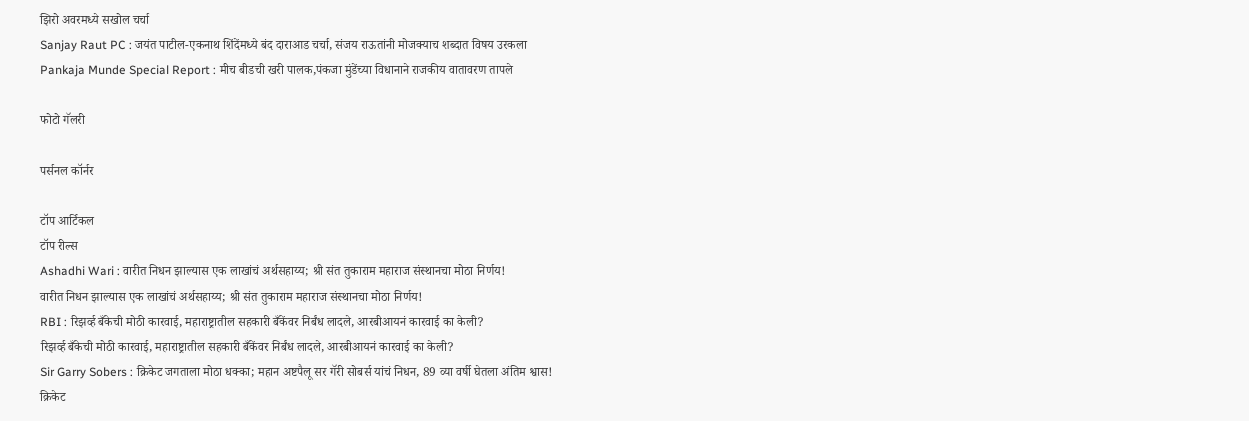झिरो अवरमध्ये सखोल चर्चा
Sanjay Raut PC : जयंत पाटील-एकनाथ शिंदेंमध्ये बंद दाराआड चर्चा, संजय राऊतांनी मोजक्याच शब्दात विषय उरकला
Pankaja Munde Special Report : मीच बीडची खरी पालक,पंकजा मुंडेंच्या विधानाने राजकीय वातावरण तापले

फोटो गॅलरी

पर्सनल कॉर्नर

टॉप आर्टिकल
टॉप रील्स
Ashadhi Wari : वारीत निधन झाल्यास एक लाखांचं अर्थसहाय्य; श्री संत तुकाराम महाराज संस्थानचा मोठा निर्णय!
वारीत निधन झाल्यास एक लाखांचं अर्थसहाय्य; श्री संत तुकाराम महाराज संस्थानचा मोठा निर्णय!
RBI : रिझर्व्ह बँकेची मोठी कारवाई, महाराष्ट्रातील सहकारी बँकेंवर निर्बंध लादले, आरबीआयनं कारवाई का केली?
रिझर्व्ह बँकेची मोठी कारवाई, महाराष्ट्रातील सहकारी बँकेंवर निर्बंध लादले, आरबीआयनं कारवाई का केली?
Sir Garry Sobers : क्रिकेट जगताला मोठा धक्का; महान अष्टपैलू सर गॅरी सोबर्स यांचं निधन, 89 व्या वर्षी घेतला अंतिम श्वास!
क्रिकेट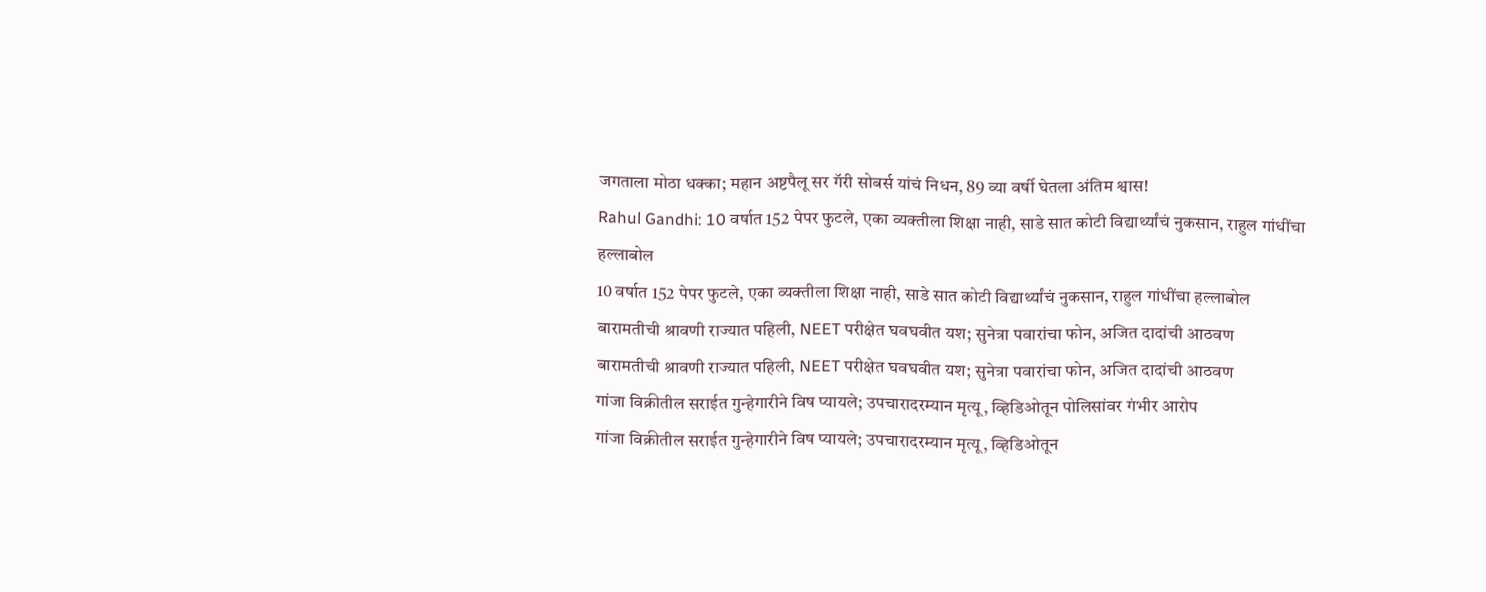जगताला मोठा धक्का; महान अष्टपैलू सर गॅरी सोबर्स यांचं निधन, 89 व्या वर्षी घेतला अंतिम श्वास!
Rahul Gandhi: 10 वर्षात 152 पेपर फुटले, एका व्यक्तीला शिक्षा नाही, साडे सात कोटी विद्यार्थ्यांचं नुकसान, राहुल गांधींचा हल्लाबोल
10 वर्षात 152 पेपर फुटले, एका व्यक्तीला शिक्षा नाही, साडे सात कोटी विद्यार्थ्यांचं नुकसान, राहुल गांधींचा हल्लाबोल
बारामतीची श्रावणी राज्यात पहिली, NEET परीक्षेत घवघवीत यश; सुनेत्रा पवारांचा फोन, अजित दादांची आठवण
बारामतीची श्रावणी राज्यात पहिली, NEET परीक्षेत घवघवीत यश; सुनेत्रा पवारांचा फोन, अजित दादांची आठवण
गांजा विक्रीतील सराईत गुन्हेगारीने विष प्यायले; उपचारादरम्यान मृत्यू, व्हिडिओतून पोलिसांवर गंभीर आरोप
गांजा विक्रीतील सराईत गुन्हेगारीने विष प्यायले; उपचारादरम्यान मृत्यू, व्हिडिओतून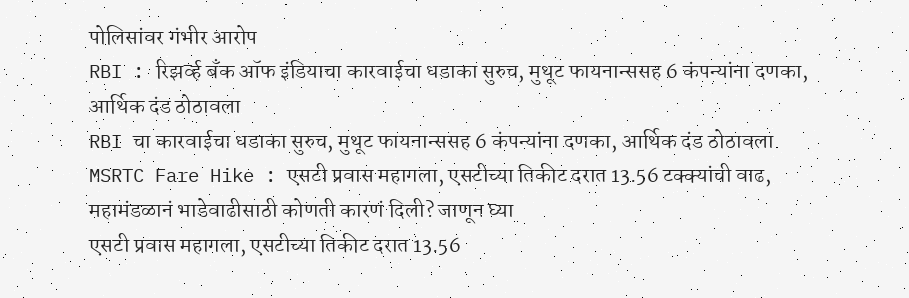पोलिसांवर गंभीर आरोप
RBI : रिझर्व्ह बँक ऑफ इंडियाचा कारवाईचा धडाका सुरुच, मुथूट फायनान्ससह 6 कंपन्यांना दणका, आर्थिक दंड ठोठावला
RBI चा कारवाईचा धडाका सुरुच, मुथूट फायनान्ससह 6 कंपन्यांना दणका, आर्थिक दंड ठोठावला
MSRTC Fare Hike : एसटी प्रवास महागला, एसटीच्या तिकीट दरात 13.56 टक्क्यांची वाढ, महामंडळानं भाडेवाढीसाठी कोणती कारणं दिली? जाणून घ्या
एसटी प्रवास महागला, एसटीच्या तिकीट दरात 13.56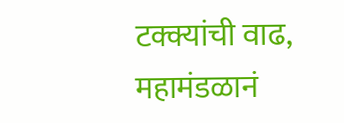टक्क्यांची वाढ, महामंडळानं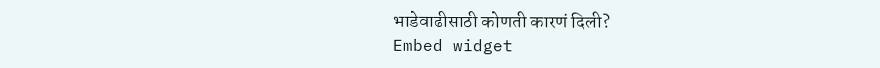भाडेवाढीसाठी कोणती कारणं दिली?
Embed widget